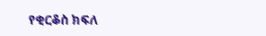የቂርቆስ ክፍለ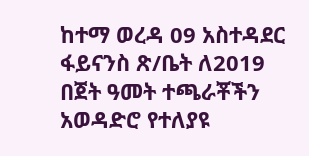ከተማ ወረዳ 09 አስተዳደር ፋይናንስ ጽ/ቤት ለ2019 በጀት ዓመት ተጫራቾችን አወዳድሮ የተለያዩ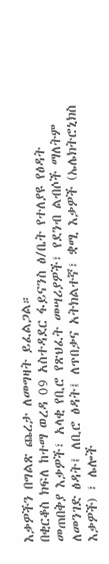እቃዎችን በግልጽ ጨረታ ለመግዛት ይፈልጋል።
በቂርቆስ ክፍለ ከተማ ወረዳ 09 አስተዳደር ፋይናንስ ፅ/ቤት የተለያዩ የፅዳት መጠበቅያ እቃዎች፣ አላቂ የቢሮ የጽህፈት መሣሪያዎች፣ የደንብ ልብሶች ማለትም ለመንገድ ፅዳት፤ ለቢሮ ፅዳት፤ ለጥበቃና አትክልተኛ፣ ቋሚ እቃዎች (ኤሌክትሮኒክስ እቃዎች) ፣ ሌሎች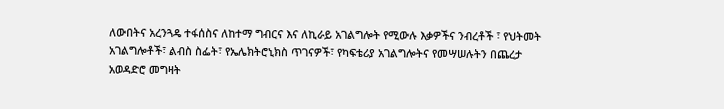ለውበትና አረንጓዴ ተፋሰስና ለከተማ ግብርና እና ለኪራይ አገልግሎት የሚውሉ እቃዎችና ንብረቶች ፣ የህትመት አገልግሎቶች፣ ልብስ ስፌት፣ የኤሌክትሮኒክስ ጥገናዎች፣ የካፍቴሪያ አገልግሎትና የመሣሠሉትን በጨረታ አወዳድሮ መግዛት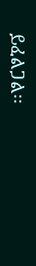ይፈልጋል፡፡